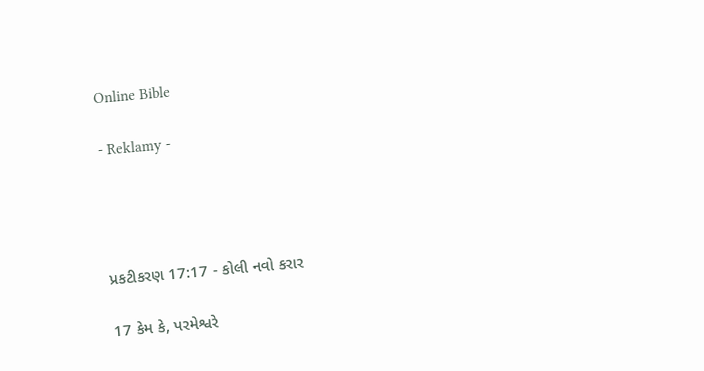Online Bible

- Reklamy -




પ્રકટીકરણ 17:17 - કોલી નવો કરાર

17 કેમ કે, પરમેશ્વરે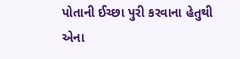પોતાની ઈચ્છા પુરી કરવાના હેતુથી એના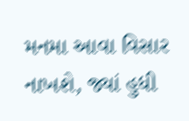મનમા આવા વિસાર નાખશે, જ્યાં હુધી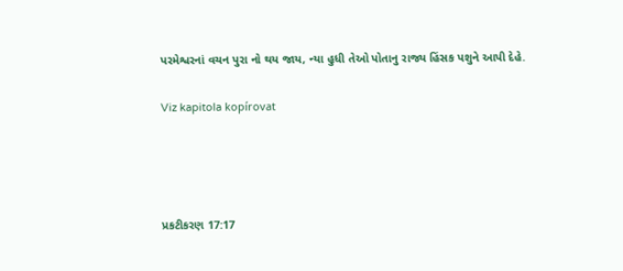પરમેશ્વરનાં વચન પુરા નો થય જાય, ન્યા હુધી તેઓ પોતાનુ રાજ્ય હિંસક પશુને આપી દેહે.

Viz kapitola kopírovat




પ્રકટીકરણ 17:17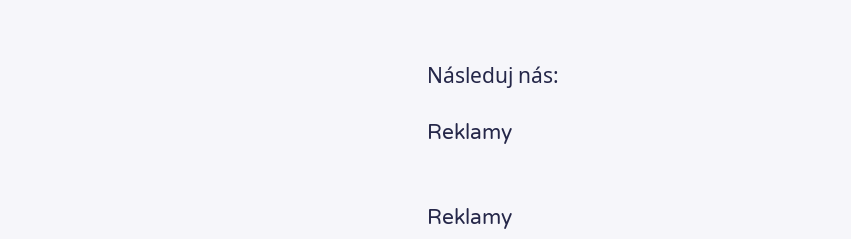Následuj nás:

Reklamy


Reklamy